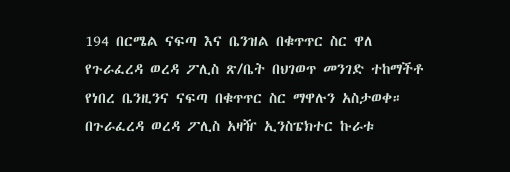194 በርሜል ናፍጣ እና ቤንዝል በቁጥጥር ስር ዋለ
የጉራፈረዳ ወረዳ ፖሊስ ጽ/ቤት በህገወጥ መንገድ ተከማችቶ የነበረ ቤንዚንና ናፍጣ በቁጥጥር ስር ማዋሉን አስታወቀ። በጉራፈረዳ ወረዳ ፖሊስ አዛዥ ኢንስፔክተር ኩራቱ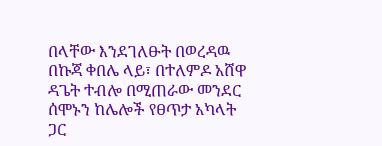በላቸው እንደገለፁት በወረዳዉ በኩጃ ቀበሌ ላይ፣ በተለምዶ አሸዋ ዳጌት ተብሎ በሚጠራው መንደር ሰሞኑን ከሌሎች የፀጥታ አካላት ጋር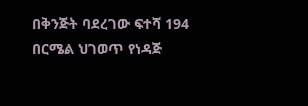በቅንጅት ባደረገው ፍተሻ 194 በርሜል ህገወጥ የነዳጅ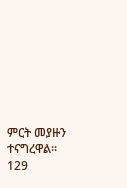ምርት መያዙን ተናግረዋል። 129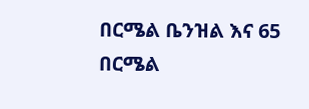በርሜል ቤንዝል እና 65 በርሜል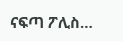ናፍጣ ፖሊስ…